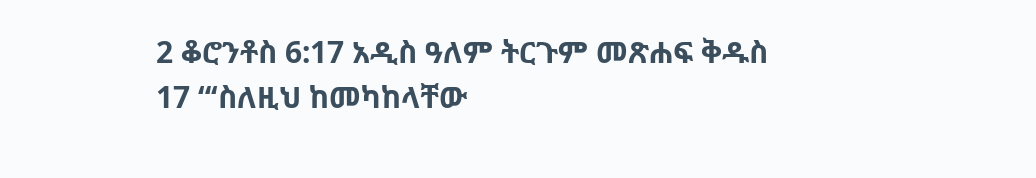2 ቆሮንቶስ 6:17 አዲስ ዓለም ትርጉም መጽሐፍ ቅዱስ 17 “‘ስለዚህ ከመካከላቸው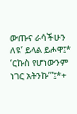ውጡና ራሳችሁን ለዩ’ ይላል ይሖዋ፤* ‘ርኩስ የሆነውንም ነገር አትንኩ’”፤*+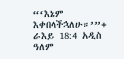“‘እኔም እቀበላችኋለሁ።’”+ ራእይ 18:4 አዲስ ዓለም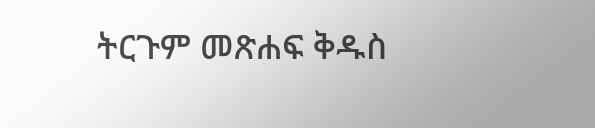ትርጉም መጽሐፍ ቅዱስ